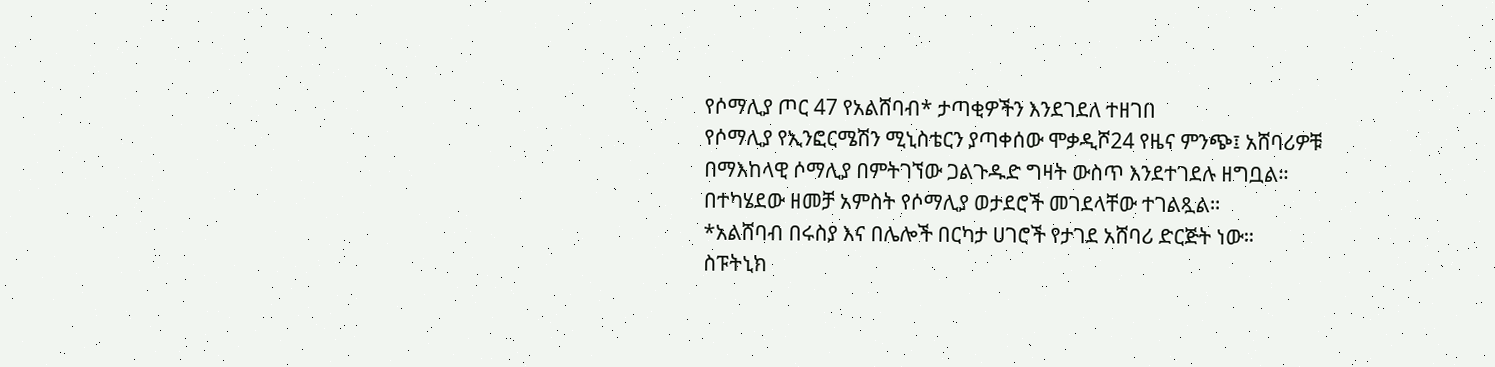የሶማሊያ ጦር 47 የአልሸባብ* ታጣቂዎችን እንደገደለ ተዘገበ
የሶማሊያ የኢንፎርሜሽን ሚኒስቴርን ያጣቀሰው ሞቃዲሾ24 የዜና ምንጭ፤ አሸባሪዎቹ በማእከላዊ ሶማሊያ በምትገኘው ጋልጉዱድ ግዛት ውስጥ እንደተገደሉ ዘግቧል።
በተካሄደው ዘመቻ አምስት የሶማሊያ ወታደሮች መገደላቸው ተገልጿል።
*አልሸባብ በሩስያ እና በሌሎች በርካታ ሀገሮች የታገደ አሸባሪ ድርጅት ነው።
ስፑትኒክ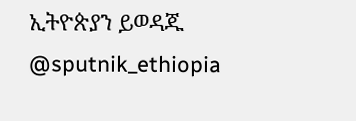ኢትዮጵያን ይወዳጁ @sputnik_ethiopia